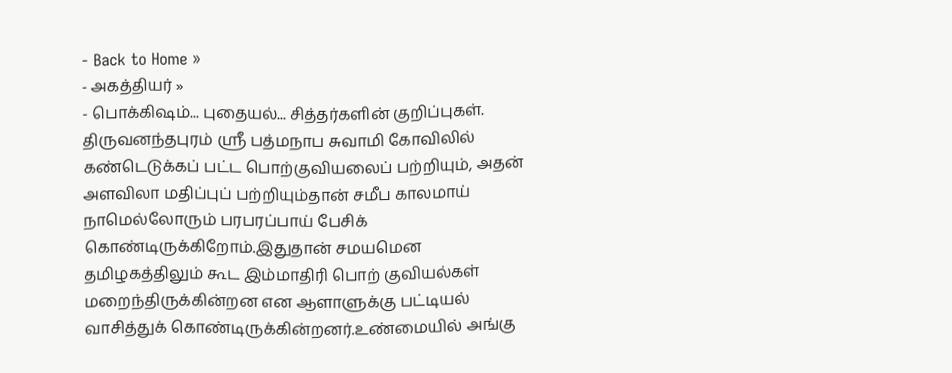- Back to Home »
- அகத்தியர் »
- பொக்கிஷம்... புதையல்... சித்தர்களின் குறிப்புகள்.
திருவனந்தபுரம் ஸ்ரீ பத்மநாப சுவாமி கோவிலில் கண்டெடுக்கப் பட்ட பொற்குவியலைப் பற்றியும், அதன் அளவிலா மதிப்புப் பற்றியும்தான் சமீப காலமாய் நாமெல்லோரும் பரபரப்பாய் பேசிக் கொண்டிருக்கிறோம்.இதுதான் சமயமென தமிழகத்திலும் கூட இம்மாதிரி பொற் குவியல்கள் மறைந்திருக்கின்றன என ஆளாளுக்கு பட்டியல் வாசித்துக் கொண்டிருக்கின்றனர்.உண்மையில் அங்கு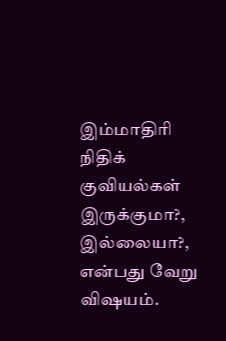இம்மாதிரி நிதிக் குவியல்கள் இருக்குமா?, இல்லையா?, என்பது வேறு விஷயம்.